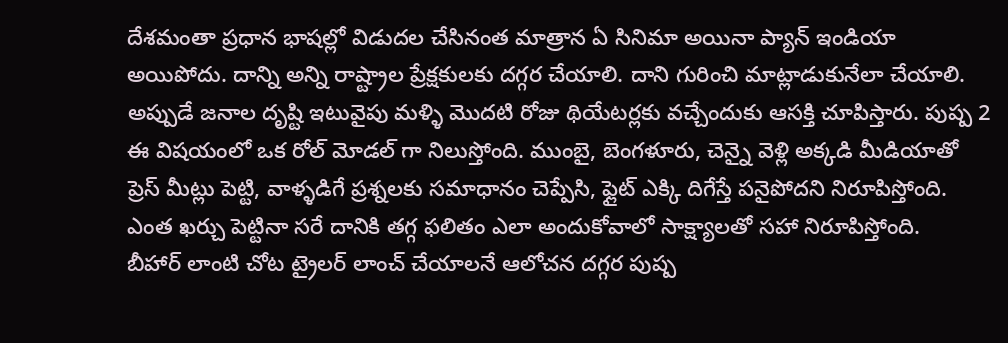దేశమంతా ప్రధాన భాషల్లో విడుదల చేసినంత మాత్రాన ఏ సినిమా అయినా ప్యాన్ ఇండియా అయిపోదు. దాన్ని అన్ని రాష్ట్రాల ప్రేక్షకులకు దగ్గర చేయాలి. దాని గురించి మాట్లాడుకునేలా చేయాలి. అప్పుడే జనాల దృష్టి ఇటువైపు మళ్ళి మొదటి రోజు థియేటర్లకు వచ్చేందుకు ఆసక్తి చూపిస్తారు. పుష్ప 2 ఈ విషయంలో ఒక రోల్ మోడల్ గా నిలుస్తోంది. ముంబై, బెంగళూరు, చెన్నై వెళ్లి అక్కడి మీడియాతో ప్రెస్ మీట్లు పెట్టి, వాళ్ళడిగే ప్రశ్నలకు సమాధానం చెప్పేసి, ఫ్లైట్ ఎక్కి దిగేస్తే పనైపోదని నిరూపిస్తోంది. ఎంత ఖర్చు పెట్టినా సరే దానికి తగ్గ ఫలితం ఎలా అందుకోవాలో సాక్ష్యాలతో సహా నిరూపిస్తోంది.
బీహార్ లాంటి చోట ట్రైలర్ లాంచ్ చేయాలనే ఆలోచన దగ్గర పుష్ప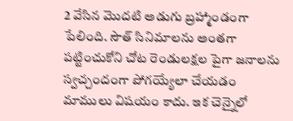2 వేసిన మొదటి అడుగు బ్రహ్మాండంగా పేలింది. సౌత్ సినిమాలను అంతగా పట్టించుకోని చోట రెండులక్షల పైగా జనాలను స్వచ్చందంగా పోగయ్యేలా చేయడం మాములు విషయం కాదు. ఇక చెన్నైలో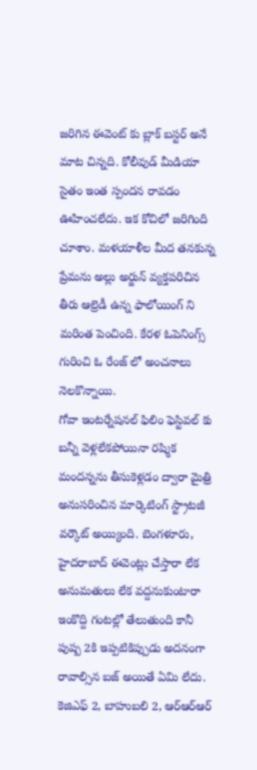జరిగిన ఈవెంట్ కు బ్లాక్ బస్టర్ అనే మాట చిన్నది. కోలీవుడ్ మీడియా సైతం ఇంత స్పందన రావడం ఊహించలేదు. ఇక కోచిలో జరిగింది చూశాం. మళయాళీల మీద తనకున్న ప్రేమను అల్లు అర్జున్ వ్యక్తపరిచిన తీరు ఆల్రెడీ ఉన్న ఫాలోయింగ్ ని మరింత పెంచింది. కేరళ ఓపెనింగ్స్ గురించి ఓ రేంజ్ లో అంచనాలు నెలకొన్నాయి.
గోవా ఇంటర్నేషనల్ ఫిలిం ఫెస్టివల్ కు బన్నీ వెళ్లలేకపోయినా రష్మిక మందన్నను తీసుకెళ్లడం ద్వారా మైత్రి అనుసరించిన మార్కెటింగ్ స్ట్రాటజీ వర్కౌట్ అయ్యింది. బెంగళూరు, హైదరాబాద్ ఈవెంట్లు చేస్తారా లేక అనుమతులు లేక వద్దనుకుంటారా ఇంకొద్ది గంటల్లో తేలుతుంది కానీ పుష్ప 2కి ఇప్పటికిప్పుడు అదనంగా రావాల్సిన బజ్ అయితే ఏమి లేదు. కెజిఎఫ్ 2, బాహుబలి 2, ఆర్ఆర్ఆర్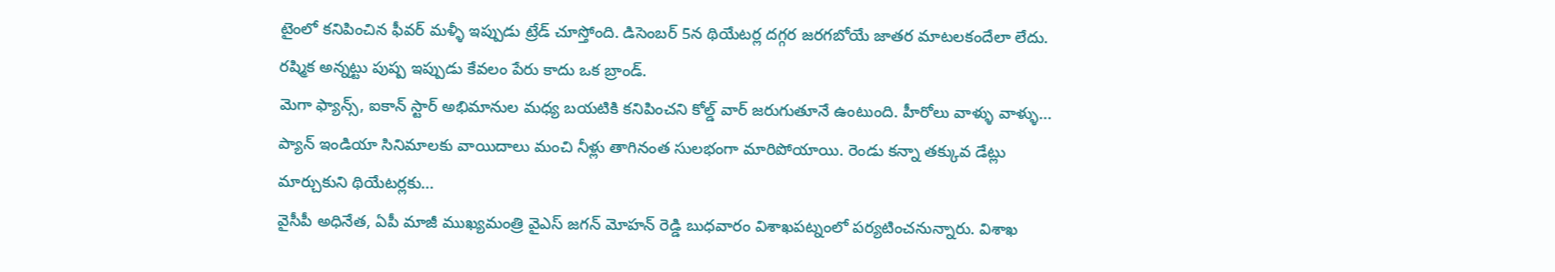టైంలో కనిపించిన ఫీవర్ మళ్ళీ ఇప్పుడు ట్రేడ్ చూస్తోంది. డిసెంబర్ 5న థియేటర్ల దగ్గర జరగబోయే జాతర మాటలకందేలా లేదు. రష్మిక అన్నట్టు పుష్ప ఇప్పుడు కేవలం పేరు కాదు ఒక బ్రాండ్.
మెగా ఫ్యాన్స్, ఐకాన్ స్టార్ అభిమానుల మధ్య బయటికి కనిపించని కోల్డ్ వార్ జరుగుతూనే ఉంటుంది. హీరోలు వాళ్ళు వాళ్ళు…
ప్యాన్ ఇండియా సినిమాలకు వాయిదాలు మంచి నీళ్లు తాగినంత సులభంగా మారిపోయాయి. రెండు కన్నా తక్కువ డేట్లు మార్చుకుని థియేటర్లకు…
వైసీపీ అధినేత, ఏపీ మాజీ ముఖ్యమంత్రి వైఎస్ జగన్ మోహన్ రెడ్డి బుధవారం విశాఖపట్నంలో పర్యటించనున్నారు. విశాఖ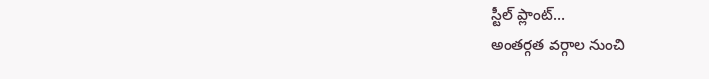స్టీల్ ప్లాంట్…
అంతర్గత వర్గాల నుంచి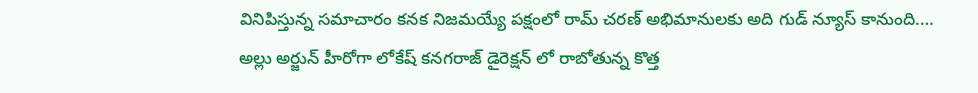వినిపిస్తున్న సమాచారం కనక నిజమయ్యే పక్షంలో రామ్ చరణ్ అభిమానులకు అది గుడ్ న్యూస్ కానుంది.…
అల్లు అర్జున్ హీరోగా లోకేష్ కనగరాజ్ డైరెక్షన్ లో రాబోతున్న కొత్త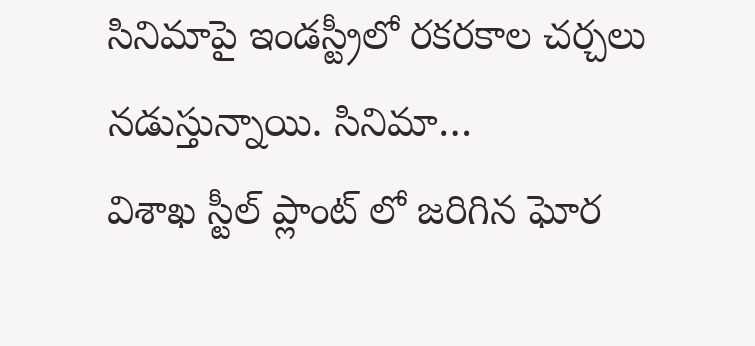సినిమాపై ఇండస్ట్రీలో రకరకాల చర్చలు నడుస్తున్నాయి. సినిమా…
విశాఖ స్టీల్ ప్లాంట్ లో జరిగిన ఘోర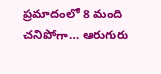ప్రమాదంలో 8 మంది చనిపోగా… ఆరుగురు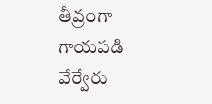తీవ్రంగా గాయపడి వేర్వేరు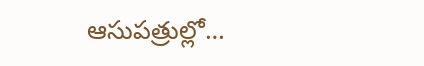ఆసుపత్రుల్లో…